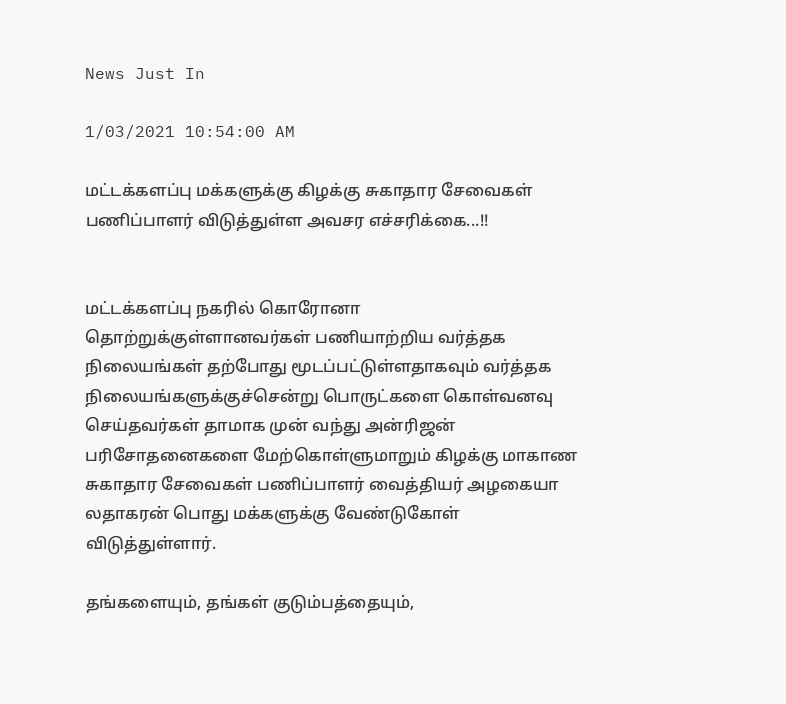News Just In

1/03/2021 10:54:00 AM

மட்டக்களப்பு மக்களுக்கு கிழக்கு சுகாதார சேவைகள் பணிப்பாளர் விடுத்துள்ள அவசர எச்சரிக்கை...!!


மட்டக்களப்பு நகரில் கொரோனா தொற்றுக்குள்ளானவர்கள் பணியாற்றிய வர்த்தக நிலையங்கள் தற்போது மூடப்பட்டுள்ளதாகவும் வர்த்தக நிலையங்களுக்குச்சென்று பொருட்களை கொள்வனவு செய்தவர்கள் தாமாக முன் வந்து அன்ரிஜன் பரிசோதனைகளை மேற்கொள்ளுமாறும் கிழக்கு மாகாண சுகாதார சேவைகள் பணிப்பாளர் வைத்தியர் அழகையா லதாகரன் பொது மக்களுக்கு வேண்டுகோள் விடுத்துள்ளார்.

தங்களையும், தங்கள் குடும்பத்தையும்,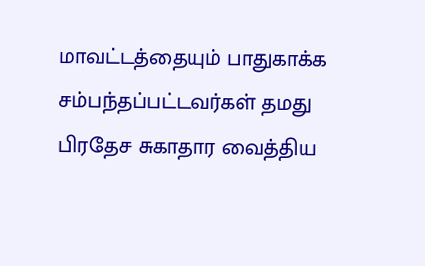மாவட்டத்தையும் பாதுகாக்க சம்பந்தப்பட்டவர்கள் தமது பிரதேச சுகாதார வைத்திய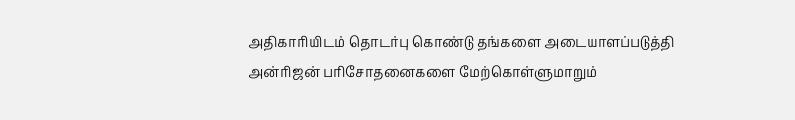அதிகாரியிடம் தொடர்பு கொண்டு தங்களை அடையாளப்படுத்தி அன்ரிஜன் பரிசோதனைகளை மேற்கொள்ளுமாறும்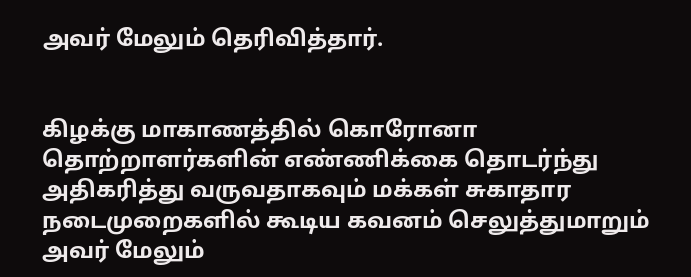அவர் மேலும் தெரிவித்தார்.


கிழக்கு மாகாணத்தில் கொரோனா தொற்றாளர்களின் எண்ணிக்கை தொடர்ந்து அதிகரித்து வருவதாகவும் மக்கள் சுகாதார நடைமுறைகளில் கூடிய கவனம் செலுத்துமாறும் அவர் மேலும்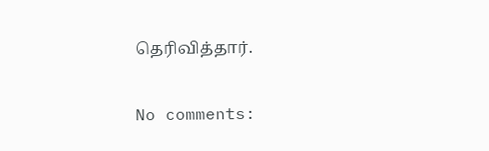தெரிவித்தார்.

No comments: